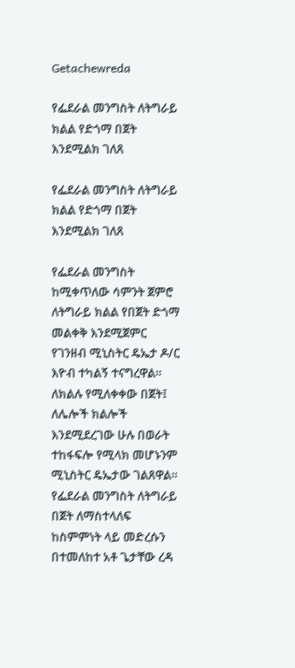Getachewreda

የፌደራል መንግስት ለትግራይ ክልል የድጎማ በጀት እንደሚልክ ገለጸ

የፌደራል መንግስት ለትግራይ ክልል የድጎማ በጀት እንደሚልክ ገለጸ

የፌደራል መንግስት ከሚቀጥለው ሳምንት ጀምሮ ለትግራይ ክልል የበጀት ድጎማ መልቀቅ እንደሚጀምር የገንዘብ ሚኒስትር ዴኤታ ዶ/ር እዮብ ተካልኝ ተናግረዋል። ለክልሉ የሚለቀቀው በጀት፤ ለሌሎች ክልሎች እንደሚደረገው ሁሉ በወራት ተከፋፍሎ የሚላክ መሆኑንም ሚኒስትር ዴኤታው ገልጸዋል። የፌደራል መንግስት ለትግራይ በጀት ለማስተላለፍ ከስምምነት ላይ መድረሱን በተመለከተ አቶ ጌታቸው ረዳ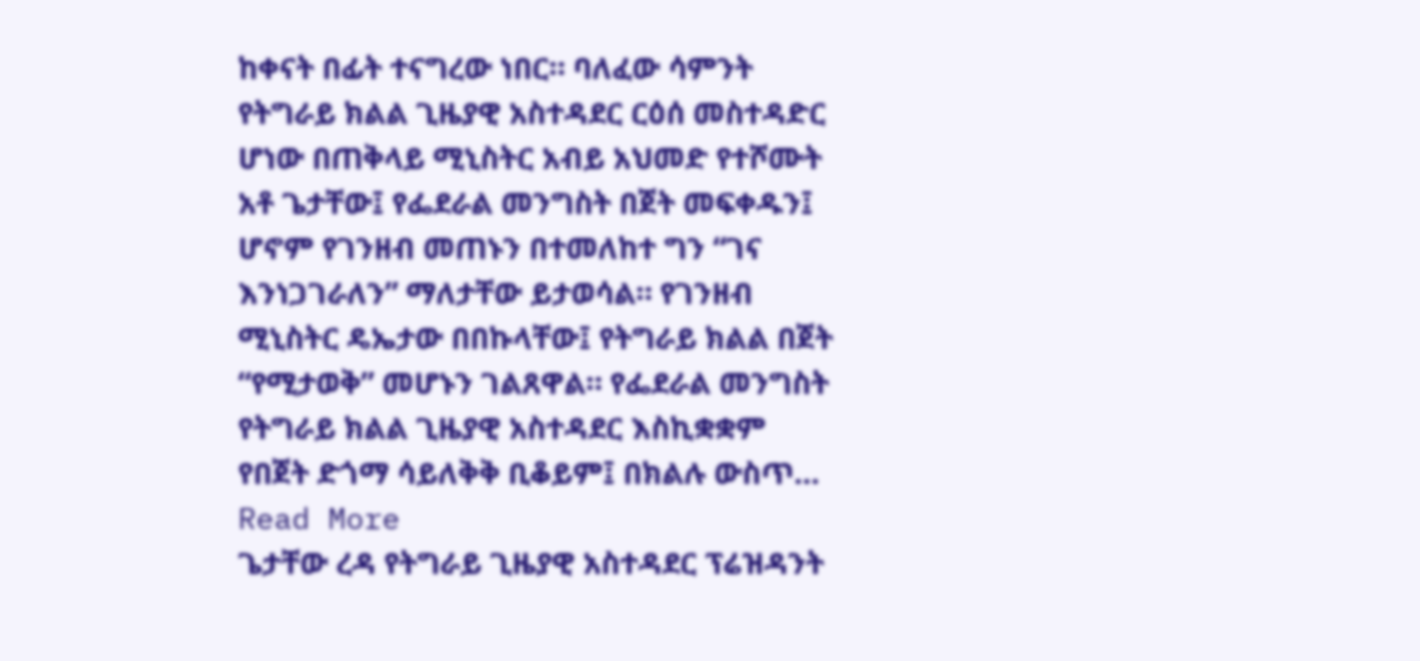ከቀናት በፊት ተናግረው ነበር። ባለፈው ሳምንት የትግራይ ክልል ጊዜያዊ አስተዳደር ርዕሰ መስተዳድር ሆነው በጠቅላይ ሚኒስትር አብይ አህመድ የተሾሙት አቶ ጌታቸው፤ የፌደራል መንግስት በጀት መፍቀዱን፤ ሆኖም የገንዘብ መጠኑን በተመለከተ ግን “ገና እንነጋገራለን” ማለታቸው ይታወሳል። የገንዘብ ሚኒስትር ዴኤታው በበኩላቸው፤ የትግራይ ክልል በጀት “የሚታወቅ” መሆኑን ገልጸዋል። የፌደራል መንግስት የትግራይ ክልል ጊዜያዊ አስተዳደር እስኪቋቋም የበጀት ድጎማ ሳይለቅቅ ቢቆይም፤ በክልሉ ውስጥ…
Read More
ጌታቸው ረዳ የትግራይ ጊዜያዊ አስተዳደር ፕሬዝዳንት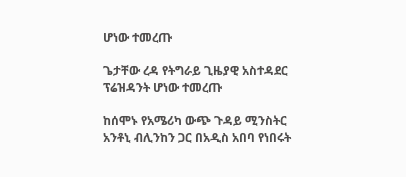ሆነው ተመረጡ

ጌታቸው ረዳ የትግራይ ጊዜያዊ አስተዳደር ፕሬዝዳንት ሆነው ተመረጡ

ከሰሞኑ የአሜሪካ ውጭ ጉዳይ ሚንስትር አንቶኒ ብሊንከን ጋር በአዲስ አበባ የነበሩት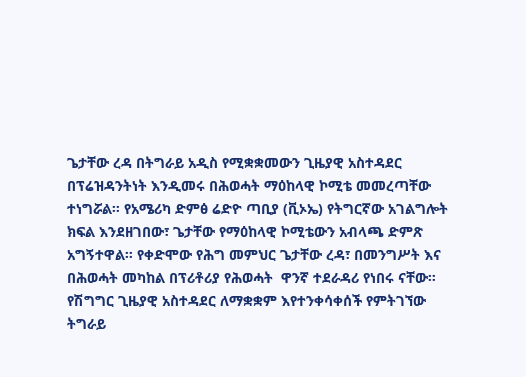ጌታቸው ረዳ በትግራይ አዲስ የሚቋቋመውን ጊዜያዊ አስተዳደር በፕሬዝዳንትነት እንዲመሩ በሕወሓት ማዕከላዊ ኮሚቴ መመረጣቸው ተነግሯል። የአሜሪካ ድምፅ ሬድዮ ጣቢያ (ቪኦኤ) የትግርኛው አገልግሎት ክፍል እንደዘገበው፣ ጌታቸው የማዕከላዊ ኮሚቴውን አብላጫ ድምጽ አግኝተዋል። የቀድሞው የሕግ መምህር ጌታቸው ረዳ፣ በመንግሥት እና በሕወሓት መካከል በፕሪቶሪያ የሕወሓት  ዋንኛ ተደራዳሪ የነበሩ ናቸው። የሽግግር ጊዜያዊ አስተዳደር ለማቋቋም እየተንቀሳቀሰች የምትገኘው ትግራይ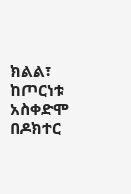ክልል፣ ከጦርነቱ አስቀድሞ በዶክተር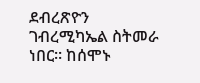ደብረጽዮን ገብረሚካኤል ስትመራ ነበር። ከሰሞኑ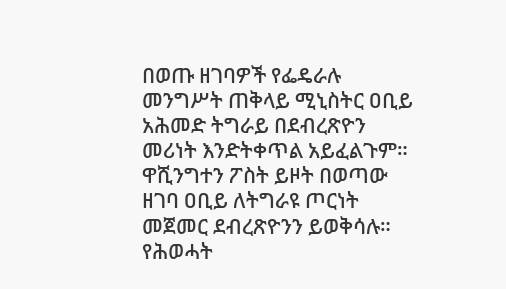በወጡ ዘገባዎች የፌዴራሉ መንግሥት ጠቅላይ ሚኒስትር ዐቢይ አሕመድ ትግራይ በደብረጽዮን መሪነት እንድትቀጥል አይፈልጉም። ዋሺንግተን ፖስት ይዞት በወጣው ዘገባ ዐቢይ ለትግራዩ ጦርነት መጀመር ደብረጽዮንን ይወቅሳሉ። የሕወሓት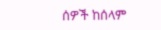ሰዎች ከሰላም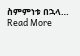ስምምነቱ በኋላ…
Read More